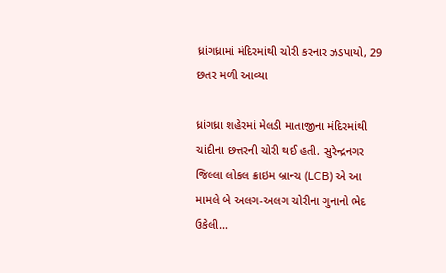ધ્રાંગધ્રામાં મંદિરમાંથી ચોરી કરનાર ઝડપાયો, 29 છતર મળી આવ્યા

ધ્રાંગધ્રા શહેરમાં મેલડી માતાજીના મંદિરમાંથી ચાંદીના છત્તરની ચોરી થઈ હતી. સુરેન્દ્રનગર જિલ્લા લોકલ ક્રાઇમ બ્રાન્ચ (LCB) એ આ મામલે બે અલગ-અલગ ચોરીના ગુનાનો ભેદ ઉકેલી…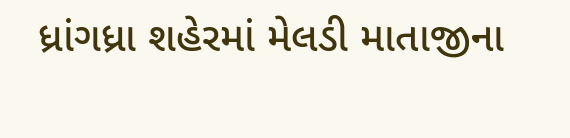ધ્રાંગધ્રા શહેરમાં મેલડી માતાજીના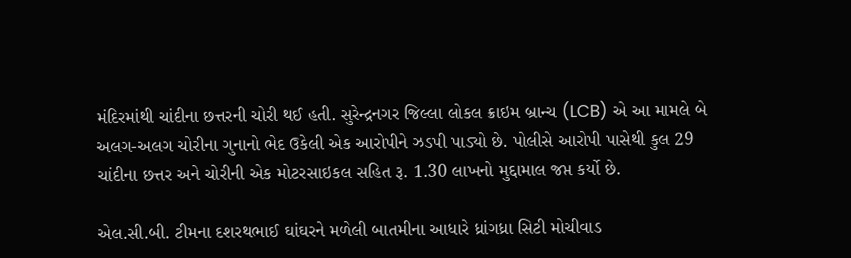મંદિરમાંથી ચાંદીના છત્તરની ચોરી થઈ હતી. સુરેન્દ્રનગર જિલ્લા લોકલ ક્રાઇમ બ્રાન્ચ (LCB) એ આ મામલે બે અલગ-અલગ ચોરીના ગુનાનો ભેદ ઉકેલી એક આરોપીને ઝડપી પાડ્યો છે. પોલીસે આરોપી પાસેથી કુલ 29 ચાંદીના છત્તર અને ચોરીની એક મોટરસાઇકલ સહિત રૂ. 1.30 લાખનો મુદ્દામાલ જપ્ત કર્યો છે.

એલ.સી.બી. ટીમના દશરથભાઈ ઘાંઘરને મળેલી બાતમીના આધારે ધ્રાંગધ્રા સિટી મોચીવાડ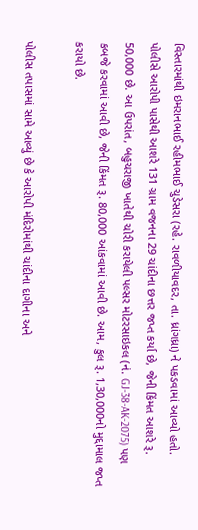વિસ્તારમાંથી ઇમરાનભાઈ રહીમભાઈ ચુડેસરા (રહે. રાવળીયાવદર, તા. ધ્રાંગધ્રા) ને પકડવામાં આવ્યો હતો.
પોલીસે આરોપી પાસેથી આશરે 131 ગ્રામ વજનના 29 ચાંદીના છત્તર જપ્ત કર્યા છે, જેની કિંમત આશરે રૂ. 50,000 છે. આ ઉપરાંત, બહુચરાજી ખાતેથી ચોરી કરાયેલી પલ્સર મોટરસાઇકલ (નં. GJ-38-AK-2075) પણ કબજે કરવામાં આવી છે, જેની કિંમત રૂ. 80,000 આંકવામાં આવી છે. આમ, કુલ રૂ. 1,30,000નો મુદ્દામાલ જપ્ત કરાયો છે.

પોલીસ તપાસમાં સામે આવ્યું છે કે આરોપી મંદિરોમાંથી ચાંદીના દાગીના અને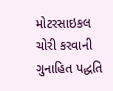મોટરસાઇકલ ચોરી કરવાની ગુનાહિત પદ્ધતિ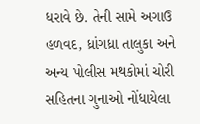ધરાવે છે. તેની સામે અગાઉ હળવદ, ધ્રાંગધ્રા તાલુકા અને અન્ય પોલીસ મથકોમાં ચોરી સહિતના ગુનાઓ નોંધાયેલા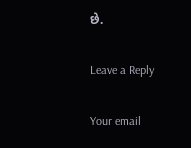છે.

Leave a Reply

Your email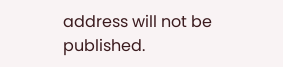address will not be published.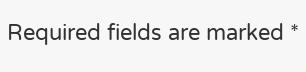Required fields are marked *